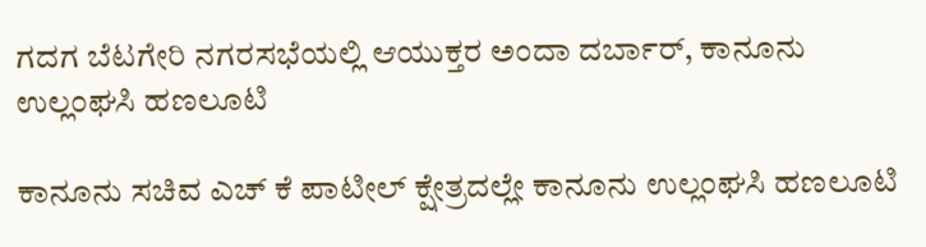ಗದಗ ಬೆಟಗೇರಿ ನಗರಸಭೆಯಲ್ಲಿ ಆಯುಕ್ತರ ಅಂದಾ ದರ್ಬಾರ್, ಕಾನೂನು ಉಲ್ಲಂಘಸಿ ಹಣ‌ಲೂಟಿ

ಕಾನೂನು ಸಚಿವ ಎಚ್ ಕೆ ಪಾಟೀಲ್ ಕ್ಷೇತ್ರದಲ್ಲೇ ಕಾನೂನು ಉಲ್ಲಂಘಸಿ ಹಣ‌ಲೂಟಿ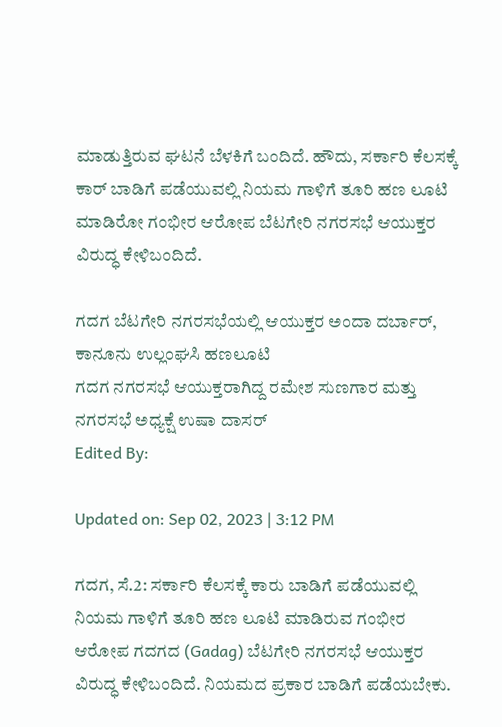ಮಾಡುತ್ತಿರುವ ಘಟನೆ ಬೆಳಕಿಗೆ ಬಂದಿದೆ. ಹೌದು, ಸರ್ಕಾರಿ ಕೆಲಸಕ್ಕೆ ಕಾರ್ ಬಾಡಿಗೆ ಪಡೆಯುವಲ್ಲಿ ನಿಯಮ ಗಾಳಿಗೆ ತೂರಿ ಹಣ‌ ಲೂಟಿ ಮಾಡಿರೋ ಗಂಭೀರ ಆರೋಪ ಬೆಟಗೇರಿ ನಗರಸಭೆ ಆಯುಕ್ತರ ವಿರುದ್ಧ ಕೇಳಿಬಂದಿದೆ.

ಗದಗ ಬೆಟಗೇರಿ ನಗರಸಭೆಯಲ್ಲಿ ಆಯುಕ್ತರ ಅಂದಾ ದರ್ಬಾರ್, ಕಾನೂನು ಉಲ್ಲಂಘಸಿ ಹಣ‌ಲೂಟಿ
ಗದಗ ನಗರಸಭೆ ಆಯುಕ್ತರಾಗಿದ್ದ ರಮೇಶ ಸುಣಗಾರ ಮತ್ತು ನಗರಸಭೆ ಅಧ್ಯಕ್ಷೆ ಉಷಾ ದಾಸರ್
Edited By:

Updated on: Sep 02, 2023 | 3:12 PM

ಗದಗ, ಸೆ.2: ಸರ್ಕಾರಿ ಕೆಲಸಕ್ಕೆ ಕಾರು ಬಾಡಿಗೆ ಪಡೆಯುವಲ್ಲಿ ನಿಯಮ ಗಾಳಿಗೆ ತೂರಿ ಹಣ‌ ಲೂಟಿ ಮಾಡಿರುವ ಗಂಭೀರ ಆರೋಪ ಗದಗದ (Gadag) ಬೆಟಗೇರಿ ನಗರಸಭೆ ಆಯುಕ್ತರ ವಿರುದ್ಧ ಕೇಳಿಬಂದಿದೆ. ನಿಯಮದ ಪ್ರಕಾರ ಬಾಡಿಗೆ ಪಡೆಯಬೇಕು.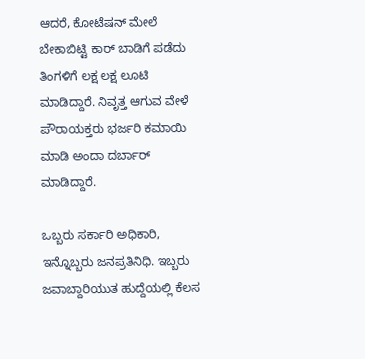ಆದರೆ, ಕೋಟೆಷನ್ ಮೇಲೆ ಬೇಕಾಬಿಟ್ಟಿ ಕಾರ್ ಬಾಡಿಗೆ ಪಡೆದು ತಿಂಗಳಿಗೆ ಲಕ್ಷ ಲಕ್ಷ ಲೂಟಿ ಮಾಡಿದ್ದಾರೆ. ನಿವೃತ್ತ ಆಗುವ ವೇಳೆ ಪೌರಾಯಕ್ತರು ಭರ್ಜರಿ ಕಮಾಯಿ ಮಾಡಿ ಅಂದಾ ದರ್ಬಾರ್ ಮಾಡಿದ್ದಾರೆ.

ಒಬ್ಬರು ಸರ್ಕಾರಿ ಅಧಿಕಾರಿ, ಇನ್ನೊಬ್ಬರು ಜನಪ್ರತಿನಿಧಿ. ಇಬ್ಬರು ಜವಾಬ್ದಾರಿಯುತ ಹುದ್ದೆಯಲ್ಲಿ ಕೆಲಸ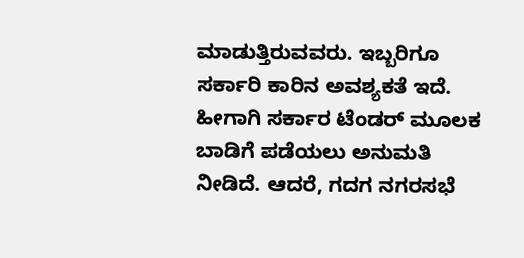ಮಾಡುತ್ತಿರುವವರು. ಇಬ್ಬರಿಗೂ ಸರ್ಕಾರಿ ಕಾರಿನ ಅವಶ್ಯಕತೆ ಇದೆ. ಹೀಗಾಗಿ ಸರ್ಕಾರ ಟೆಂಡರ್ ಮೂಲಕ ಬಾಡಿಗೆ ಪಡೆಯಲು ಅನುಮತಿ ನೀಡಿದೆ. ಆದರೆ, ಗದಗ ನಗರಸಭೆ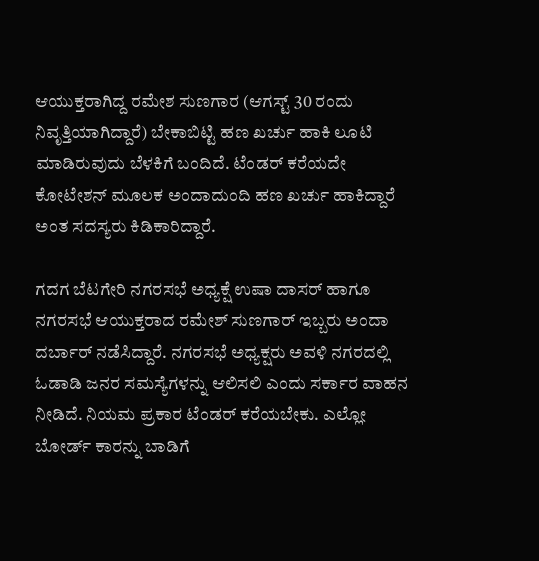ಆಯುಕ್ತರಾಗಿದ್ದ ರಮೇಶ ಸುಣಗಾರ (ಆಗಸ್ಟ್ 30 ರಂದು ನಿವೃತ್ತಿಯಾಗಿದ್ದಾರೆ) ಬೇಕಾಬಿಟ್ಟಿ ಹಣ ಖರ್ಚು ಹಾಕಿ ಲೂಟಿ ಮಾಡಿರುವುದು ಬೆಳಕಿಗೆ ಬಂದಿದೆ. ಟೆಂಡರ್ ಕರೆಯದೇ ಕೋಟೇಶನ್ ಮೂಲಕ ಅಂದಾದುಂದಿ ಹಣ ಖರ್ಚು ಹಾಕಿದ್ದಾರೆ ಅಂತ ಸದಸ್ಯರು ಕಿಡಿಕಾರಿದ್ದಾರೆ.

ಗದಗ ಬೆಟಗೇರಿ ನಗರಸಭೆ ಅಧ್ಯಕ್ಷೆ ಉಷಾ ದಾಸರ್ ಹಾಗೂ ನಗರಸಭೆ ಆಯುಕ್ತರಾದ ರಮೇಶ್ ಸುಣಗಾರ್ ಇಬ್ಬರು ಅಂದಾ ದರ್ಬಾರ್ ನಡೆಸಿದ್ದಾರೆ. ನಗರಸಭೆ ಅಧ್ಯಕ್ಷರು ಅವಳಿ ನಗರದಲ್ಲಿ ಓಡಾಡಿ ಜನರ ಸಮಸ್ಯೆಗಳನ್ನು ಆಲಿಸಲಿ ಎಂದು ಸರ್ಕಾರ ವಾಹನ ನೀಡಿದೆ. ನಿಯಮ ಪ್ರಕಾರ ಟೆಂಡರ್ ಕರೆಯಬೇಕು. ಎಲ್ಲೋ ಬೋರ್ಡ್ ಕಾರನ್ನು ಬಾಡಿಗೆ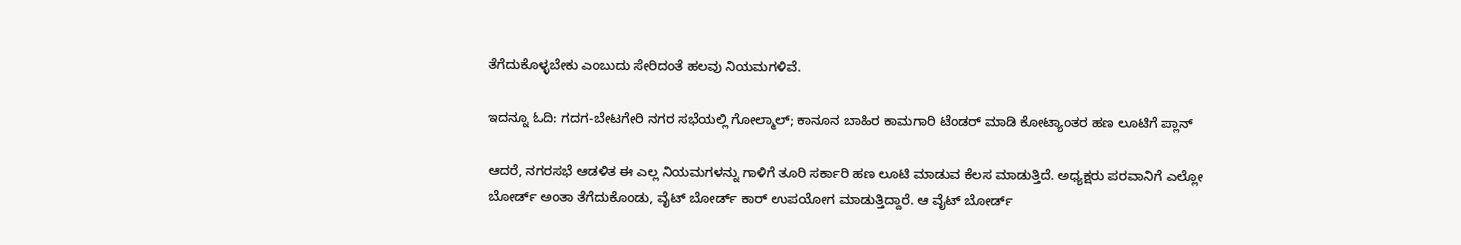ತೆಗೆದುಕೊಳ್ಳಬೇಕು ಎಂಬುದು ಸೇರಿದಂತೆ ಹಲವು ನಿಯಮಗಳಿವೆ.

ಇದನ್ನೂ ಓದಿ: ಗದಗ-ಬೇಟಗೇರಿ ನಗರ ಸಭೆಯಲ್ಲಿ ಗೋಲ್ಮಾಲ್; ಕಾನೂನ ಬಾಹಿರ ಕಾಮಗಾರಿ ಟೆಂಡರ್ ಮಾಡಿ ಕೋಟ್ಯಾಂತರ ಹಣ ಲೂಟಿಗೆ ಪ್ಲಾನ್

ಆದರೆ, ನಗರಸಭೆ ಆಡಳಿತ ಈ ಎಲ್ಲ ನಿಯಮಗಳನ್ನು ಗಾಳಿಗೆ ತೂರಿ ಸರ್ಕಾರಿ ಹಣ ಲೂಟಿ‌ ಮಾಡುವ ಕೆಲಸ ಮಾಡುತ್ತಿದೆ. ಅಧ್ಯಕ್ಷರು ಪರವಾನಿಗೆ ಎಲ್ಲೋ ಬೋರ್ಡ್ ಅಂತಾ ತೆಗೆದುಕೊಂಡು, ವೈಟ್ ಬೋರ್ಡ್ ಕಾರ್ ಉಪಯೋಗ ಮಾಡುತ್ತಿದ್ದಾರೆ. ಆ ವೈಟ್ ಬೋರ್ಡ್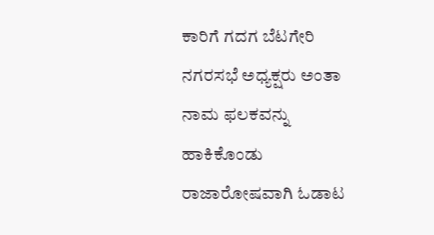ಕಾರಿಗೆ ಗದಗ ಬೆಟಗೇರಿ ನಗರಸಭೆ ಅಧ್ಯಕ್ಷರು ಅಂತಾ ನಾಮ ಫಲಕವನ್ನು ಹಾಕಿಕೊಂಡು ರಾಜಾರೋಷವಾಗಿ ಓಡಾಟ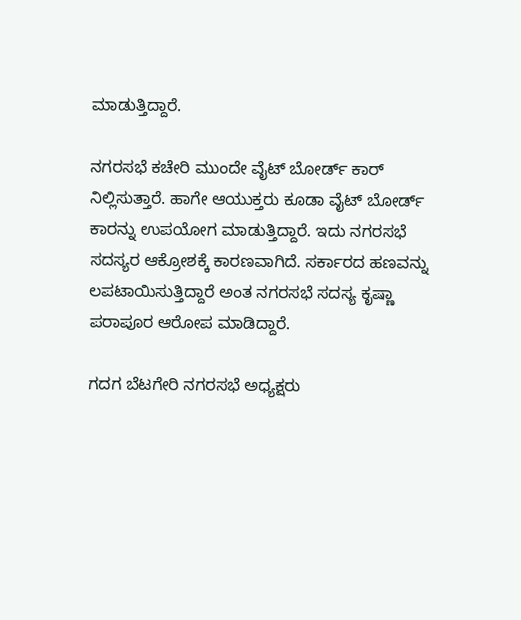ಮಾಡುತ್ತಿದ್ದಾರೆ.

ನಗರಸಭೆ ಕಚೇರಿ ಮುಂದೇ ವೈಟ್ ಬೋರ್ಡ್ ಕಾರ್ ನಿಲ್ಲಿಸುತ್ತಾರೆ. ಹಾಗೇ ಆಯುಕ್ತರು ಕೂಡಾ ವೈಟ್ ಬೋರ್ಡ್ ಕಾರನ್ನು ಉಪಯೋಗ ಮಾಡುತ್ತಿದ್ದಾರೆ. ಇದು ನಗರಸಭೆ ಸದಸ್ಯರ ಆಕ್ರೋಶಕ್ಕೆ ಕಾರಣವಾಗಿದೆ. ಸರ್ಕಾರದ ಹಣವನ್ನು ಲಪಟಾಯಿಸುತ್ತಿದ್ದಾರೆ ಅಂತ ನಗರಸಭೆ ಸದಸ್ಯ ಕೃಷ್ಣಾ ಪರಾಪೂರ ಆರೋಪ ಮಾಡಿದ್ದಾರೆ.

ಗದಗ ಬೆಟಗೇರಿ ನಗರಸಭೆ ಅಧ್ಯಕ್ಷರು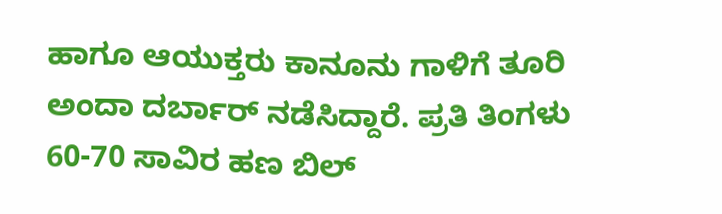ಹಾಗೂ ಆಯುಕ್ತರು ಕಾನೂನು ಗಾಳಿಗೆ ತೂರಿ ಅಂದಾ ದರ್ಬಾರ್ ನಡೆಸಿದ್ದಾರೆ. ಪ್ರತಿ ತಿಂಗಳು 60-70 ಸಾವಿರ ಹಣ ಬಿಲ್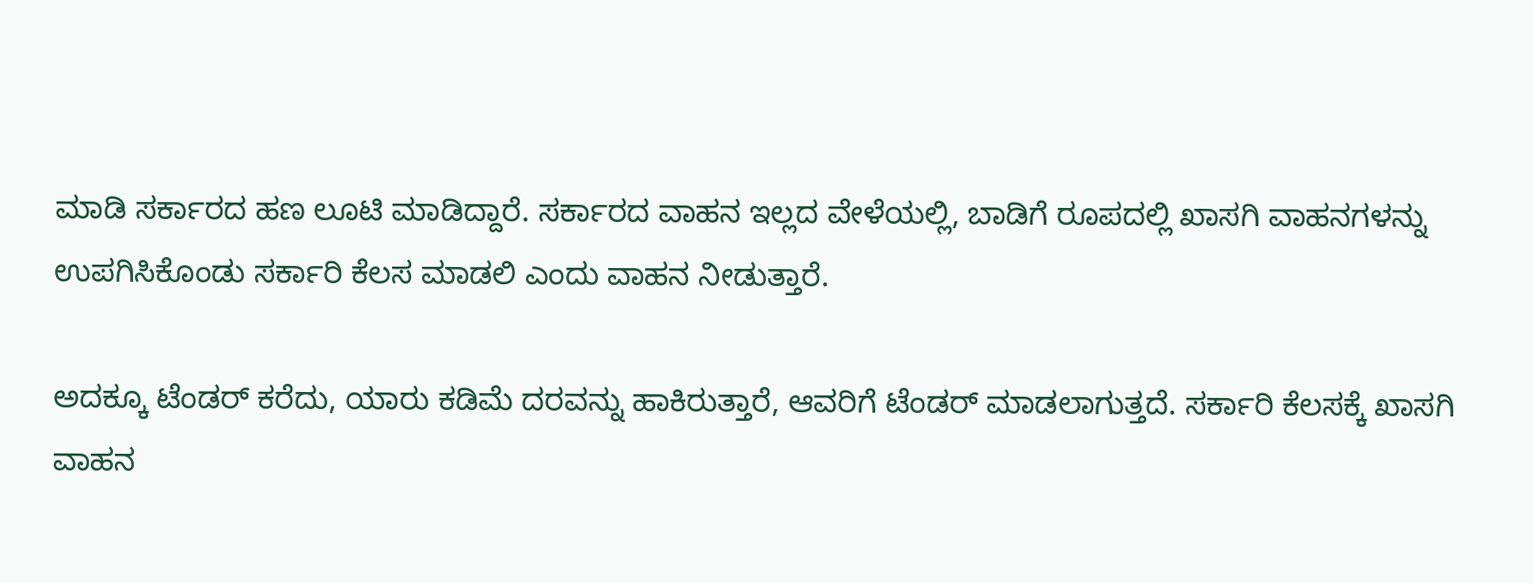ಮಾಡಿ ಸರ್ಕಾರದ ಹಣ ಲೂಟಿ ಮಾಡಿದ್ದಾರೆ. ಸರ್ಕಾರದ ವಾಹನ ಇಲ್ಲದ ವೇಳೆಯಲ್ಲಿ, ಬಾಡಿಗೆ ರೂಪದಲ್ಲಿ ಖಾಸಗಿ ವಾಹನಗಳನ್ನು ಉಪಗಿಸಿಕೊಂಡು ಸರ್ಕಾರಿ ‌ಕೆಲಸ ಮಾಡಲಿ ಎಂದು ವಾಹನ ನೀಡುತ್ತಾರೆ.

ಅದಕ್ಕೂ ಟೆಂಡರ್ ಕರೆದು, ಯಾರು ಕಡಿಮೆ ದರವನ್ನು ಹಾಕಿರುತ್ತಾರೆ, ಆವರಿಗೆ ಟೆಂಡರ್ ಮಾಡಲಾಗುತ್ತದೆ. ಸರ್ಕಾರಿ ಕೆಲಸಕ್ಕೆ ಖಾಸಗಿ ವಾಹನ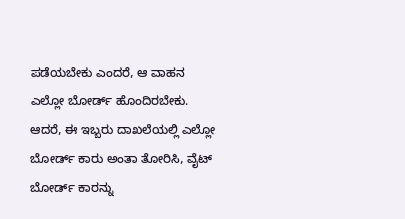ಪಡೆಯಬೇಕು ಎಂದರೆ, ಆ ವಾಹನ ಎಲ್ಲೋ ಬೋರ್ಡ್ ಹೊಂದಿರಬೇಕು. ಆದರೆ, ಈ ಇಬ್ಬರು ದಾಖಲೆಯಲ್ಲಿ ಎಲ್ಲೋ ಬೋರ್ಡ್ ಕಾರು ಅಂತಾ ತೋರಿಸಿ, ವೈಟ್ ಬೋರ್ಡ್ ಕಾರನ್ನು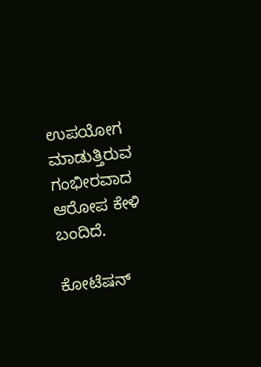ಉಪಯೋಗ ಮಾಡುತ್ತಿರುವ ಗಂಭೀರವಾದ ಆರೋಪ ಕೇಳಿ ಬಂದಿದೆ.

ಕೋಟೆಷನ್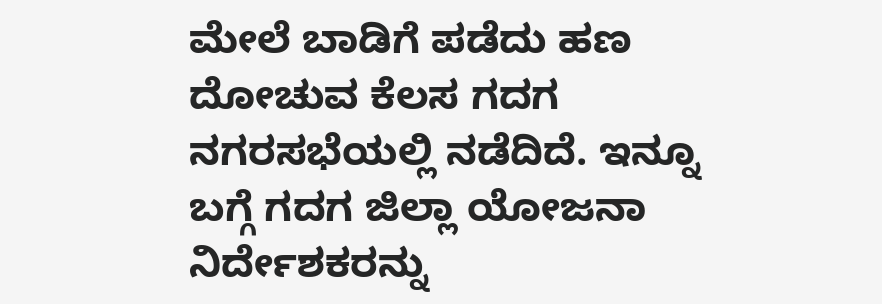ಮೇಲೆ ಬಾಡಿಗೆ ಪಡೆದು ಹಣ ದೋಚುವ ಕೆಲಸ ಗದಗ ನಗರಸಭೆಯಲ್ಲಿ ನಡೆದಿದೆ. ಇನ್ನೂ ಬಗ್ಗೆ ಗದಗ ಜಿಲ್ಲಾ ಯೋಜನಾ ನಿರ್ದೇಶಕರನ್ನು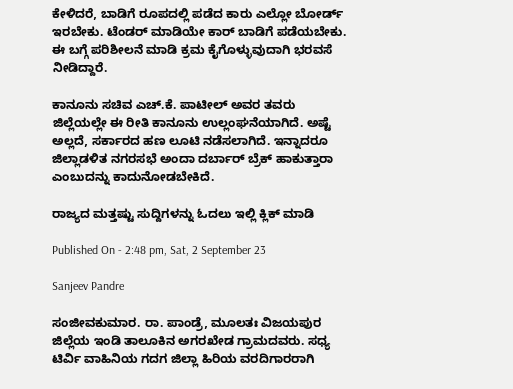ಕೇಳಿದರೆ, ಬಾಡಿಗೆ ರೂಪದಲ್ಲಿ ಪಡೆದ ಕಾರು ಎಲ್ಲೋ ಬೋರ್ಡ್ ಇರಬೇಕು. ಟೆಂಡರ್ ಮಾಡಿಯೇ ಕಾರ್ ಬಾಡಿಗೆ ಪಡೆಯಬೇಕು. ಈ ಬಗ್ಗೆ ಪರಿಶೀಲನೆ ಮಾಡಿ ಕ್ರಮ ಕೈಗೊಳ್ಳುವುದಾಗಿ ಭರವಸೆ ನೀಡಿದ್ದಾರೆ.

ಕಾನೂನು ಸಚಿವ ಎಚ್.ಕೆ. ಪಾಟೀಲ್ ಅವರ ತವರು ಜಿಲ್ಲೆಯಲ್ಲೇ ಈ ರೀತಿ ಕಾನೂನು ಉಲ್ಲಂಘನೆಯಾಗಿದೆ. ಅಷ್ಟೆ ಅಲ್ಲದೆ, ಸರ್ಕಾರದ ಹಣ ಲೂಟಿ ನಡೆಸಲಾಗಿದೆ. ಇನ್ನಾದರೂ ಜಿಲ್ಲಾಡಳಿತ ನಗರಸಭೆ ಅಂದಾ ದರ್ಬಾರ್ ಬ್ರೆಕ್ ಹಾಕುತ್ತಾರಾ ಎಂಬುದನ್ನು ಕಾದುನೋಡಬೇಕಿದೆ.

ರಾಜ್ಯದ ಮತ್ತಷ್ಟು ಸುದ್ದಿಗಳನ್ನು ಓದಲು ಇಲ್ಲಿ ಕ್ಲಿಕ್ ಮಾಡಿ

Published On - 2:48 pm, Sat, 2 September 23

Sanjeev Pandre

ಸಂಜೀವಕುಮಾರ. ರಾ. ಪಾಂಡ್ರೆ, ಮೂಲತಃ ವಿಜಯಪುರ ಜಿಲ್ಲೆಯ ಇಂಡಿ ತಾಲೂಕಿನ ಅಗರಖೇಡ ಗ್ರಾಮದವರು. ಸಧ್ಯ ಟಿರ್ವಿ ವಾಹಿನಿಯ ಗದಗ ಜಿಲ್ಲಾ ಹಿರಿಯ ವರದಿಗಾರರಾಗಿ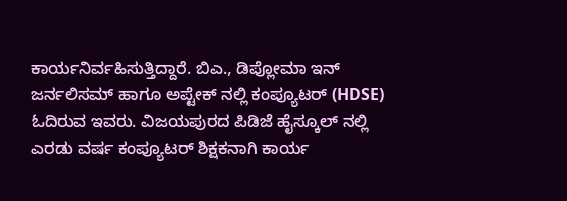ಕಾರ್ಯನಿರ್ವಹಿಸುತ್ತಿದ್ದಾರೆ. ಬಿಎ., ಡಿಪ್ಲೋಮಾ ಇನ್ ಜರ್ನಲಿಸಮ್ ಹಾಗೂ ಅಪ್ಟೇಕ್ ನಲ್ಲಿ ಕಂಪ್ಯೂಟರ್ (HDSE) ಓದಿರುವ ಇವರು. ವಿಜಯಪುರದ‌‌ ಪಿಡಿಜೆ ಹೈಸ್ಕೂಲ್ ನಲ್ಲಿ ಎರಡು ವರ್ಷ ಕಂಪ್ಯೂಟರ್ ಶಿಕ್ಷಕನಾಗಿ ಕಾರ್ಯ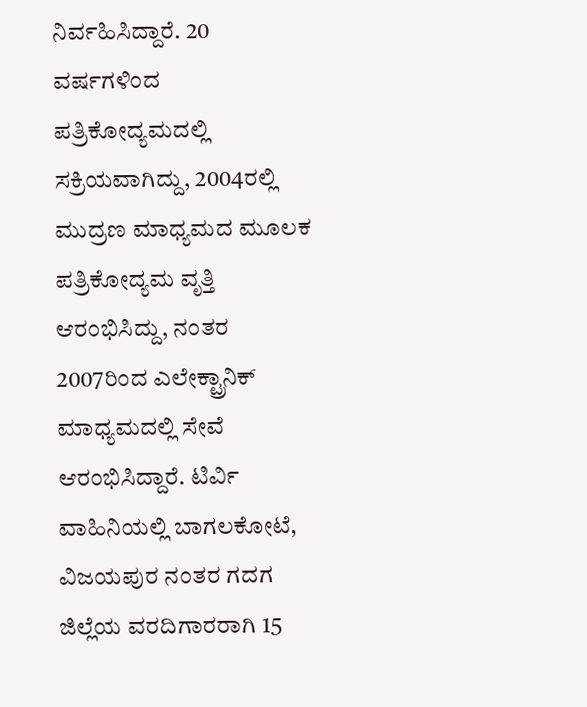ನಿರ್ವಹಿಸಿದ್ದಾರೆ. 20 ವರ್ಷಗಳಿಂದ ಪತ್ರಿಕೋದ್ಯಮದಲ್ಲಿ ಸಕ್ರಿಯವಾಗಿದ್ದು, 2004ರಲ್ಲಿ ಮುದ್ರಣ ಮಾಧ್ಯಮದ‌ ಮೂಲಕ ಪತ್ರಿಕೋದ್ಯಮ ವೃತ್ತಿ ಆರಂಭಿಸಿದ್ದು, ನಂತರ 2007ರಿಂದ ಎಲೇಕ್ಟ್ರಾನಿಕ್‌ ಮಾಧ್ಯಮದಲ್ಲಿ ಸೇವೆ ಆರಂಭಿಸಿದ್ದಾರೆ. ಟಿರ್ವಿ ವಾಹಿನಿಯಲ್ಲಿ ಬಾಗಲಕೋಟೆ, ವಿಜಯಪುರ ನಂತರ ಗದಗ ಜಿಲ್ಲೆಯ ವರದಿಗಾರರಾಗಿ 15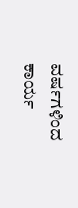ವರ್ಷಗಳಿಂದ ಕಾರ್ಯ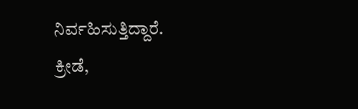ನಿರ್ವಹಿಸುತ್ತಿದ್ದಾರೆ. ಕ್ರೀಡೆ,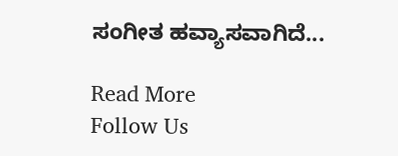ಸಂಗೀತ ಹವ್ಯಾಸವಾಗಿದೆ...

Read More
Follow Us